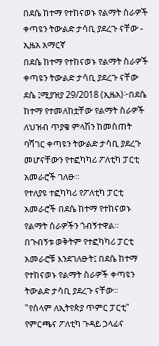በደሴ ከተማ የተከናወኑ የልማት ስራዎች ቀጣዩን ትውልድ ታሳቢ ያደረጉ ናቸው - ኢዜአ አማርኛ
በደሴ ከተማ የተከናወኑ የልማት ስራዎች ቀጣዩን ትውልድ ታሳቢ ያደረጉ ናቸው
ደሴ ፤ሚያዝያ 29/2018 (ኢዜአ)፦በደሴ ከተማ የተመለከቷቸው የልማት ስራዎች ለህዝብ ጥያቄ ምላሽን ከመስጠት ባሻገር ቀጣዩን ትውልድ ታሳቢ ያደረጉ መሆናቸውን የተፎካካሪ ፖለቲካ ፓርቲ አመራሮች ገለፁ።
የተለያዩ ተፎካካሪ የፖለቲካ ፓርቲ አመራሮች በደሴ ከተማ የተከናወኑ የልማት ስራዎችን ጎብኝተዋል።
በጉብኝቱ ወቅትም የተፎካካሪ ፓርቲ አመራሮቹ እንደገለፁት፤ በደሴ ከተማ የተከናወኑ የልማት ስራዎች ቀጣዩን ትውልድ ታሳቢ ያደረጉ ናቸው።
"የሰላም ለኢትየጵያ ጥምር ፓርቲ" የምርጫና ፖለቲካ ጉዳይ ኃላፊና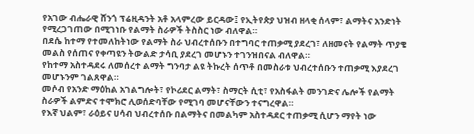የአገው ብሔራዊ ሸንጎ ፕሬዚዳንት አቶ አላምረው ይርዳው፤ የኢትየጵያ ህዝብ ዘላቂ ሰላም፣ ልማትና አንድነት የሚረጋገጠው በሚገነቡ የልማት ስራዎች ትስስር ነው ብለዋል።
በደሴ ከተማ የተመለከትነው የልማት ስራ ህብረተሰቡን በተግባር ተጠቃሚ ያደረገ፣ ለዘመናት የልማት ጥያቄ መልስ የሰጠና የቀጣዩን ትውልድ ታሳቢ ያደረገ መሆኑን ተገንዝበናል ብለዋል።
የከተማ አስተዳደሩ ለመሰረተ ልማት ግንባታ ልዩ ትኩረት ሰጥቶ በመስራቱ ህብረተሰቡን ተጠቃሚ እያደረገ መሆኑንም ገልጸዋል።
መሶብ የአንድ ማዕከል አገልግሎት፣ የኮሪደር ልማት፣ ስማርት ሲቲ፣ የአስፋልት መንገድና ሌሎች የልማት ስራዎች ልምድና ተሞክሮ ሊወሰድባቸው የሚገባ መሆናቸውን ተናግረዋል።
የእኛ ህልም፣ ራዕይና ሀሳብ ህብረተሰቡ በልማትና በመልካም አስተዳደር ተጠቃሚ ሲሆን ማየት ነው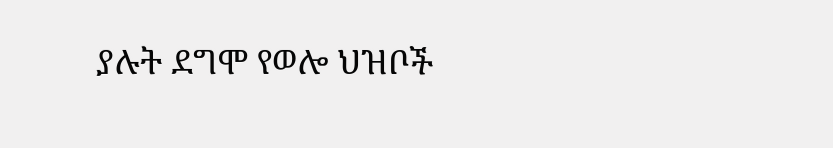ያሉት ደግሞ የወሎ ህዝቦች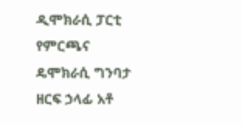ዲሞክራሲ ፓርቲ የምርጫና ዴሞክራሲ ግንባታ ዘርፍ ኃላፊ አቶ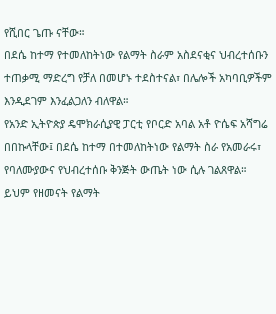የሺበር ጌጡ ናቸው።
በደሴ ከተማ የተመለከትነው የልማት ስራም አስደናቂና ህብረተሰቡን ተጠቃሚ ማድረግ የቻለ በመሆኑ ተደስተናል፣ በሌሎች አካባቢዎችም እንዲደገም እንፈልጋለን ብለዋል።
የአንድ ኢትዮጵያ ዴሞክራሲያዊ ፓርቲ የቦርድ አባል አቶ ዮሴፍ አሻግሬ በበኩላቸው፤ በደሴ ከተማ በተመለከትነው የልማት ስራ የአመራሩ፣ የባለሙያውና የህብረተሰቡ ቅንጅት ውጤት ነው ሲሉ ገልጸዋል።
ይህም የዘመናት የልማት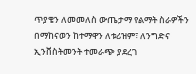ጥያቄን ለመመለስ ውጤታማ የልማት ስራዎችን በማከናወን ከተማዋን ለቱሪዝም፣ ለንግድና ኢንቨስትመንት ተመራጭ ያደረገ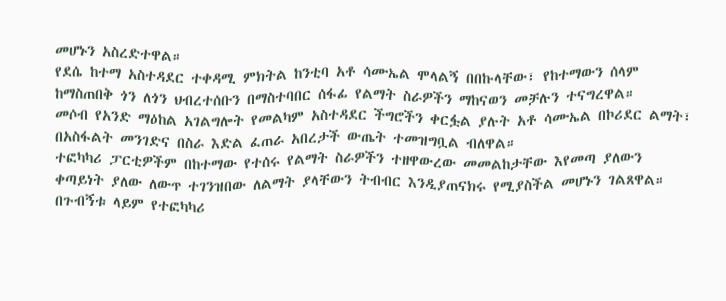መሆኑን አስረድተዋል።
የደሴ ከተማ አስተዳደር ተቀዳሚ ምክትል ከንቲባ አቶ ሳሙኤል ሞላልኝ በበኩላቸው፣ የከተማውን ሰላም ከማስጠበቅ ጎን ለጎን ህብረተሰቡን በማስተባበር ሰፋፊ የልማት ስራዎችን ማከናወን መቻሉን ተናግረዋል።
መሶብ የአንድ ማዕከል አገልግሎት የመልካም አስተዳደር ችግሮችን ቀርፏል ያሉት አቶ ሳሙኤል በኮሪደር ልማት፣ በአስፋልት መንገድና በስራ እድል ፈጠራ አበረታች ውጤት ተመዝግቧል ብለዋል።
ተፎካካሪ ፓርቲዎችም በከተማው የተሰሩ የልማት ስራዎችን ተዘዋውረው መመልከታቸው እየመጣ ያለውን ቀጣይነት ያለው ለውጥ ተገንዝበው ለልማት ያላቸውን ትብብር እንዲያጠናክሩ የሚያስችል መሆኑን ገልጸዋል።
በጉብኝቱ ላይም የተፎካካሪ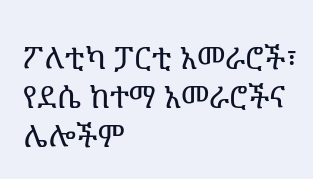ፖለቲካ ፓርቲ አመራሮች፣ የደሴ ከተማ አመራሮችና ሌሎችም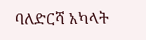ባለድርሻ አካላት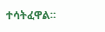ተሳትፈዋል።